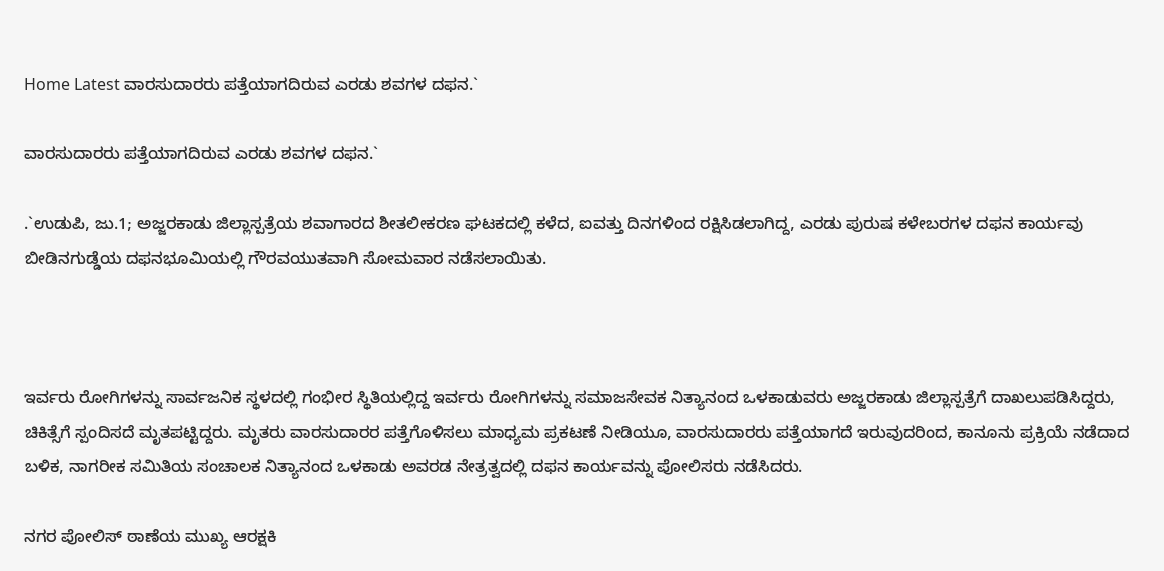Home Latest ವಾರಸುದಾರರು ಪತ್ತೆಯಾಗದಿರುವ ಎರಡು ಶವಗಳ ದಫನ.`

ವಾರಸುದಾರರು ಪತ್ತೆಯಾಗದಿರುವ ಎರಡು ಶವಗಳ ದಫನ.`

.`ಉಡುಪಿ, ಜು.1; ಅಜ್ಜರಕಾಡು ಜಿಲ್ಲಾಸ್ಪತ್ರೆಯ ಶವಾಗಾರದ ಶೀತಲೀಕರಣ ಘಟಕದಲ್ಲಿ ಕಳೆದ, ಐವತ್ತು ದಿನಗಳಿಂದ ರಕ್ಷಿಸಿಡಲಾಗಿದ್ದ, ಎರಡು ಪುರುಷ‌‌ ಕಳೇಬರಗಳ‌ ದಫನ ಕಾರ್ಯವು ಬೀಡಿನಗುಡ್ಡೆಯ ದಫನಭೂಮಿಯಲ್ಲಿ ಗೌರವಯುತವಾಗಿ ಸೋಮವಾರ ನಡೆಸಲಾಯಿತು.



ಇರ್ವರು ರೋಗಿಗಳನ್ನು ಸಾರ್ವಜನಿಕ ಸ್ಥಳದಲ್ಲಿ ಗಂಭೀರ ಸ್ಥಿತಿಯಲ್ಲಿದ್ದ ಇರ್ವರು ರೋಗಿಗಳನ್ನು ಸಮಾಜಸೇವಕ ನಿತ್ಯಾನಂದ‌ ಒಳಕಾಡುವರು ಅಜ್ಜರಕಾಡು ಜಿಲ್ಲಾಸ್ಪತ್ರೆಗೆ ದಾಖಲುಪಡಿಸಿದ್ದರು, ಚಿಕಿತ್ಸೆಗೆ ಸ್ಪಂದಿಸದೆ ಮೃತಪಟ್ಟಿದ್ದರು. ಮೃತರು ವಾರಸುದಾರರ ಪತ್ತೆಗೊಳಿಸಲು ಮಾಧ್ಯಮ ಪ್ರಕಟಣೆ ನೀಡಿಯೂ, ವಾರಸುದಾರರು ಪತ್ತೆಯಾಗದೆ ಇರುವುದರಿಂದ‌, ಕಾನೂನು ಪ್ರಕ್ರಿಯೆ ನಡೆದಾದ ಬಳಿಕ, ನಾಗರೀಕ ಸಮಿತಿಯ ಸಂಚಾಲಕ ನಿತ್ಯಾನಂದ‌ ಒಳಕಾಡು ಅವರಡ ನೇತ್ರತ್ವದಲ್ಲಿ ದಫನ ಕಾರ್ಯವನ್ನು ಪೋಲಿಸರು ನಡೆಸಿದರು.

ನಗರ ಪೋಲಿಸ್ ಠಾಣೆಯ‌ ಮುಖ್ಯ ಆರಕ್ಷಕಿ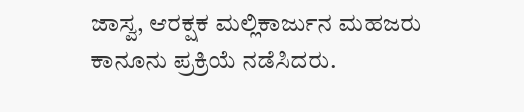ಜಾಸ್ವ, ಆರಕ್ಷಕ ಮಲ್ಲಿಕಾರ್ಜುನ ಮಹಜರು ಕಾನೂನು ಪ್ರಕ್ರಿಯೆ ನಡೆಸಿದರು.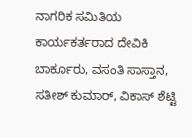ನಾಗರಿಕ ಸಮಿತಿಯ ಕಾರ್ಯಕರ್ತರಾದ ದೇವಿಕಿ ಬಾರ್ಕೂರು, ವಸಂತಿ ಸಾಸ್ತಾನ, ಸತೀಶ್ ಕುಮಾರ್, ವಿಕಾಸ್ ಶೆಟ್ಟಿ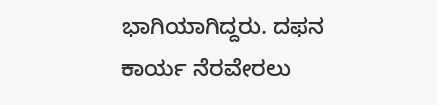ಭಾಗಿಯಾಗಿದ್ದರು. ದಫನ ಕಾರ್ಯ‌ ನೆರವೇರಲು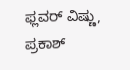ಫ್ಲವರ್ ವಿಷ್ಣು, ಪ್ರಕಾಶ್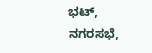ಭಟ್, ನಗರಸಭೆ,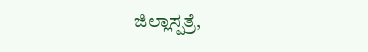ಜಿಲ್ಲಾಸ್ಪತ್ರೆ,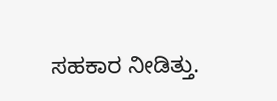ಸಹಕಾರ ನೀಡಿತ್ತು.